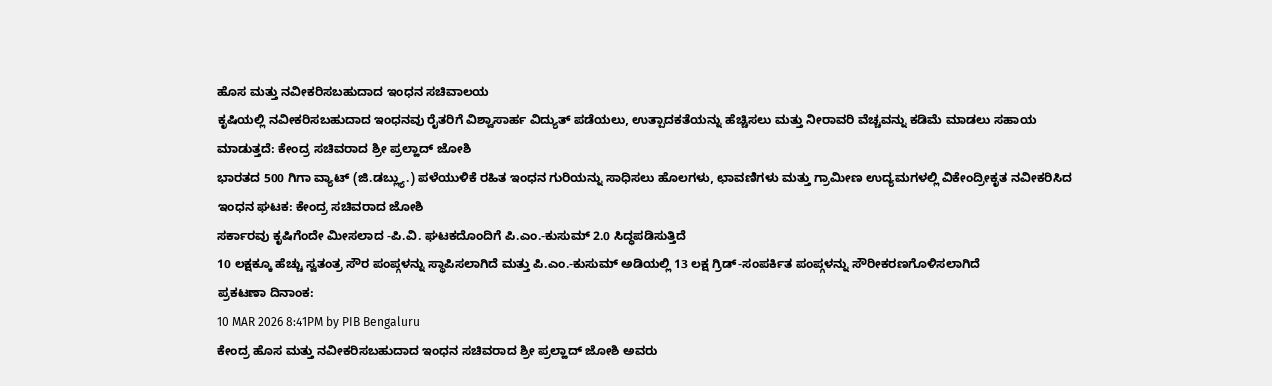ಹೊಸ ಮತ್ತು ನವೀಕರಿಸಬಹುದಾದ ಇಂಧನ ಸಚಿವಾಲಯ
ಕೃಷಿಯಲ್ಲಿ ನವೀಕರಿಸಬಹುದಾದ ಇಂಧನವು ರೈತರಿಗೆ ವಿಶ್ವಾಸಾರ್ಹ ವಿದ್ಯುತ್ ಪಡೆಯಲು, ಉತ್ಪಾದಕತೆಯನ್ನು ಹೆಚ್ಚಿಸಲು ಮತ್ತು ನೀರಾವರಿ ವೆಚ್ಚವನ್ನು ಕಡಿಮೆ ಮಾಡಲು ಸಹಾಯ ಮಾಡುತ್ತದೆ: ಕೇಂದ್ರ ಸಚಿವರಾದ ಶ್ರೀ ಪ್ರಲ್ಹಾದ್ ಜೋಶಿ
ಭಾರತದ 500 ಗಿಗಾ ವ್ಯಾಟ್ (ಜಿ.ಡಬ್ಲ್ಯು.) ಪಳೆಯುಳಿಕೆ ರಹಿತ ಇಂಧನ ಗುರಿಯನ್ನು ಸಾಧಿಸಲು ಹೊಲಗಳು, ಛಾವಣಿಗಳು ಮತ್ತು ಗ್ರಾಮೀಣ ಉದ್ಯಮಗಳಲ್ಲಿ ವಿಕೇಂದ್ರೀಕೃತ ನವೀಕರಿಸಿದ ಇಂಧನ ಘಟಕ: ಕೇಂದ್ರ ಸಚಿವರಾದ ಜೋಶಿ
ಸರ್ಕಾರವು ಕೃಷಿಗೆಂದೇ ಮೀಸಲಾದ -ಪಿ.ವಿ. ಘಟಕದೊಂದಿಗೆ ಪಿ.ಎಂ.-ಕುಸುಮ್ 2.0 ಸಿದ್ಧಪಡಿಸುತ್ತಿದೆ
10 ಲಕ್ಷಕ್ಕೂ ಹೆಚ್ಚು ಸ್ವತಂತ್ರ ಸೌರ ಪಂಪ್ಗಳನ್ನು ಸ್ಥಾಪಿಸಲಾಗಿದೆ ಮತ್ತು ಪಿ.ಎಂ.-ಕುಸುಮ್ ಅಡಿಯಲ್ಲಿ 13 ಲಕ್ಷ ಗ್ರಿಡ್-ಸಂಪರ್ಕಿತ ಪಂಪ್ಗಳನ್ನು ಸೌರೀಕರಣಗೊಳಿಸಲಾಗಿದೆ
ಪ್ರಕಟಣಾ ದಿನಾಂಕ:
10 MAR 2026 8:41PM by PIB Bengaluru
ಕೇಂದ್ರ ಹೊಸ ಮತ್ತು ನವೀಕರಿಸಬಹುದಾದ ಇಂಧನ ಸಚಿವರಾದ ಶ್ರೀ ಪ್ರಲ್ಹಾದ್ ಜೋಶಿ ಅವರು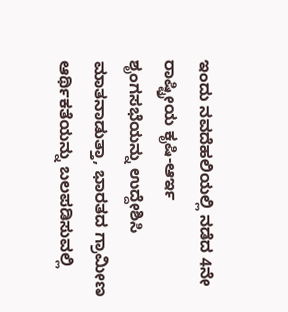ಇಂದು ನವದೆಹಲಿಯಲ್ಲಿ ನಡೆದ 4ನೇ ರಾಷ್ಟ್ರೀಯ ಕೃಷಿ-ಆರ್ಇ ಶೃಂಗಸಭೆಯನ್ನು ಉದ್ದೇಶಿಸಿ ಮಾತನಾಡುತ್ತಾ, ಭಾರತದ ಗ್ರಾಮೀಣ ಆರ್ಥಿಕತೆಯನ್ನು ಬಲಪಡಿಸುವಲ್ಲಿ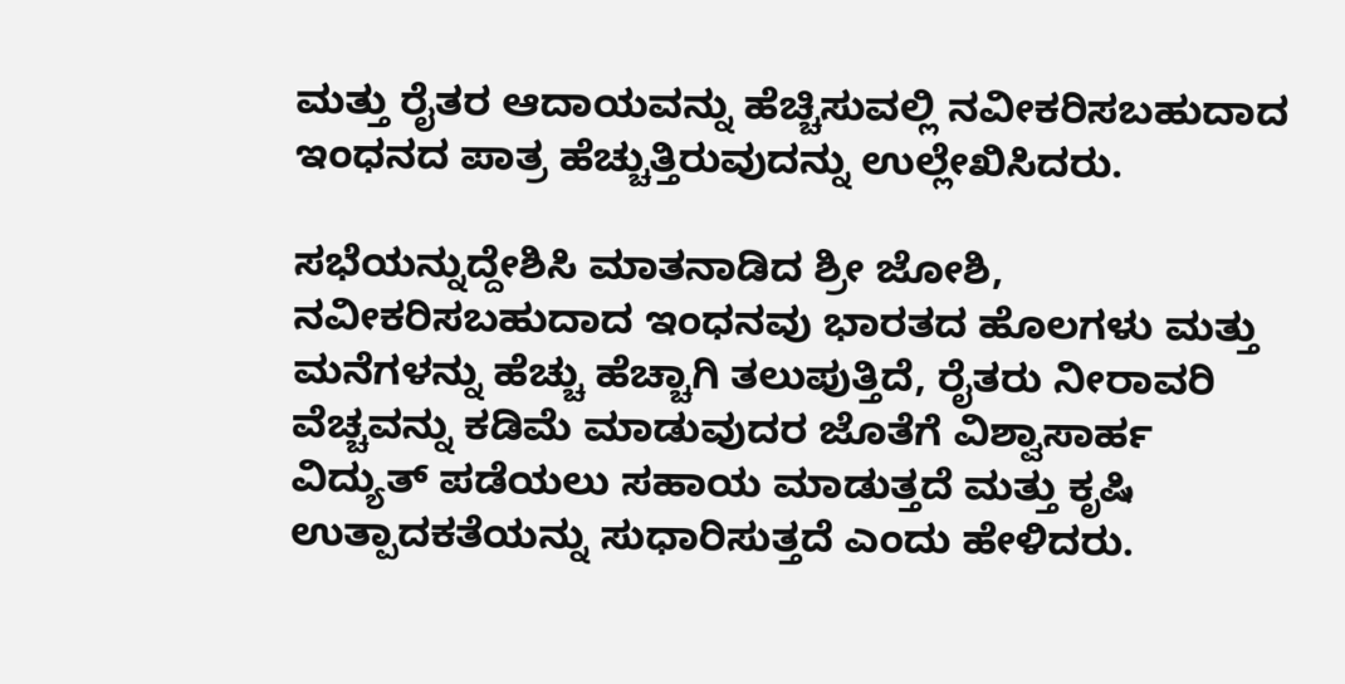ಮತ್ತು ರೈತರ ಆದಾಯವನ್ನು ಹೆಚ್ಚಿಸುವಲ್ಲಿ ನವೀಕರಿಸಬಹುದಾದ ಇಂಧನದ ಪಾತ್ರ ಹೆಚ್ಚುತ್ತಿರುವುದನ್ನು ಉಲ್ಲೇಖಿಸಿದರು.

ಸಭೆಯನ್ನುದ್ದೇಶಿಸಿ ಮಾತನಾಡಿದ ಶ್ರೀ ಜೋಶಿ, ನವೀಕರಿಸಬಹುದಾದ ಇಂಧನವು ಭಾರತದ ಹೊಲಗಳು ಮತ್ತು ಮನೆಗಳನ್ನು ಹೆಚ್ಚು ಹೆಚ್ಚಾಗಿ ತಲುಪುತ್ತಿದೆ, ರೈತರು ನೀರಾವರಿ ವೆಚ್ಚವನ್ನು ಕಡಿಮೆ ಮಾಡುವುದರ ಜೊತೆಗೆ ವಿಶ್ವಾಸಾರ್ಹ ವಿದ್ಯುತ್ ಪಡೆಯಲು ಸಹಾಯ ಮಾಡುತ್ತದೆ ಮತ್ತು ಕೃಷಿ ಉತ್ಪಾದಕತೆಯನ್ನು ಸುಧಾರಿಸುತ್ತದೆ ಎಂದು ಹೇಳಿದರು.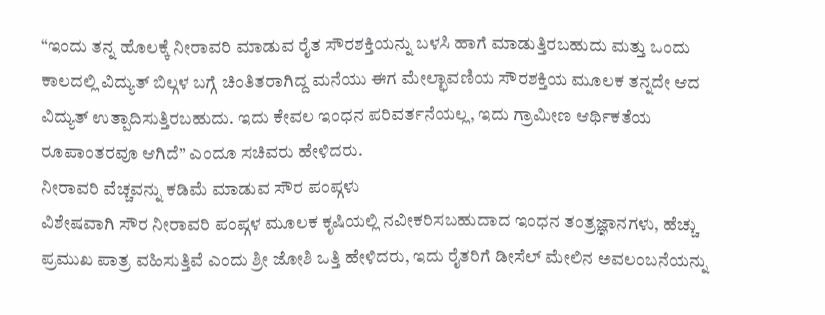“ಇಂದು ತನ್ನ ಹೊಲಕ್ಕೆ ನೀರಾವರಿ ಮಾಡುವ ರೈತ ಸೌರಶಕ್ತಿಯನ್ನು ಬಳಸಿ ಹಾಗೆ ಮಾಡುತ್ತಿರಬಹುದು ಮತ್ತು ಒಂದು ಕಾಲದಲ್ಲಿ ವಿದ್ಯುತ್ ಬಿಲ್ಗಳ ಬಗ್ಗೆ ಚಿಂತಿತರಾಗಿದ್ದ ಮನೆಯು ಈಗ ಮೇಲ್ಛಾವಣಿಯ ಸೌರಶಕ್ತಿಯ ಮೂಲಕ ತನ್ನದೇ ಆದ ವಿದ್ಯುತ್ ಉತ್ಪಾದಿಸುತ್ತಿರಬಹುದು. ಇದು ಕೇವಲ ಇಂಧನ ಪರಿವರ್ತನೆಯಲ್ಲ, ಇದು ಗ್ರಾಮೀಣ ಆರ್ಥಿಕತೆಯ ರೂಪಾಂತರವೂ ಆಗಿದೆ” ಎಂದೂ ಸಚಿವರು ಹೇಳಿದರು.
ನೀರಾವರಿ ವೆಚ್ಚವನ್ನು ಕಡಿಮೆ ಮಾಡುವ ಸೌರ ಪಂಪ್ಗಳು
ವಿಶೇಷವಾಗಿ ಸೌರ ನೀರಾವರಿ ಪಂಪ್ಗಳ ಮೂಲಕ ಕೃಷಿಯಲ್ಲಿ ನವೀಕರಿಸಬಹುದಾದ ಇಂಧನ ತಂತ್ರಜ್ಞಾನಗಳು, ಹೆಚ್ಚು ಪ್ರಮುಖ ಪಾತ್ರ ವಹಿಸುತ್ತಿವೆ ಎಂದು ಶ್ರೀ ಜೋಶಿ ಒತ್ತಿ ಹೇಳಿದರು, ಇದು ರೈತರಿಗೆ ಡೀಸೆಲ್ ಮೇಲಿನ ಅವಲಂಬನೆಯನ್ನು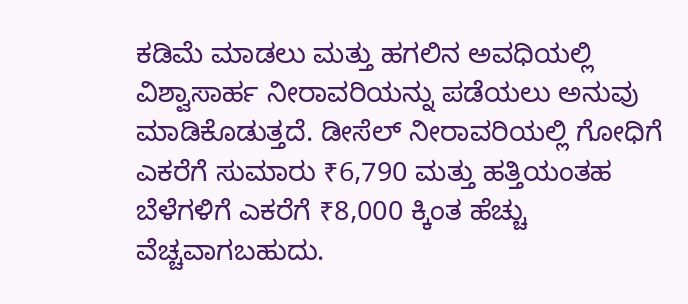ಕಡಿಮೆ ಮಾಡಲು ಮತ್ತು ಹಗಲಿನ ಅವಧಿಯಲ್ಲಿ ವಿಶ್ವಾಸಾರ್ಹ ನೀರಾವರಿಯನ್ನು ಪಡೆಯಲು ಅನುವು ಮಾಡಿಕೊಡುತ್ತದೆ. ಡೀಸೆಲ್ ನೀರಾವರಿಯಲ್ಲಿ ಗೋಧಿಗೆ ಎಕರೆಗೆ ಸುಮಾರು ₹6,790 ಮತ್ತು ಹತ್ತಿಯಂತಹ ಬೆಳೆಗಳಿಗೆ ಎಕರೆಗೆ ₹8,000 ಕ್ಕಿಂತ ಹೆಚ್ಚು ವೆಚ್ಚವಾಗಬಹುದು.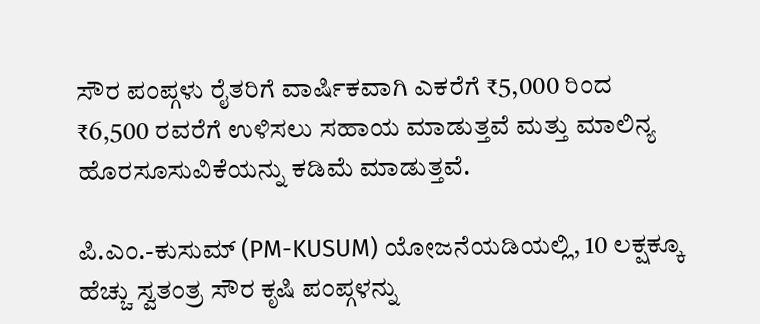ಸೌರ ಪಂಪ್ಗಳು ರೈತರಿಗೆ ವಾರ್ಷಿಕವಾಗಿ ಎಕರೆಗೆ ₹5,000 ರಿಂದ ₹6,500 ರವರೆಗೆ ಉಳಿಸಲು ಸಹಾಯ ಮಾಡುತ್ತವೆ ಮತ್ತು ಮಾಲಿನ್ಯ ಹೊರಸೂಸುವಿಕೆಯನ್ನು ಕಡಿಮೆ ಮಾಡುತ್ತವೆ.

ಪಿ.ಎಂ.-ಕುಸುಮ್ (PM-KUSUM) ಯೋಜನೆಯಡಿಯಲ್ಲಿ, 10 ಲಕ್ಷಕ್ಕೂ ಹೆಚ್ಚು ಸ್ವತಂತ್ರ ಸೌರ ಕೃಷಿ ಪಂಪ್ಗಳನ್ನು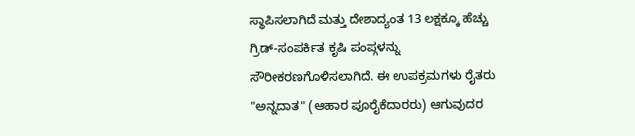ಸ್ಥಾಪಿಸಲಾಗಿದೆ ಮತ್ತು ದೇಶಾದ್ಯಂತ 13 ಲಕ್ಷಕ್ಕೂ ಹೆಚ್ಚು ಗ್ರಿಡ್-ಸಂಪರ್ಕಿತ ಕೃಷಿ ಪಂಪ್ಗಳನ್ನು ಸೌರೀಕರಣಗೊಳಿಸಲಾಗಿದೆ. ಈ ಉಪಕ್ರಮಗಳು ರೈತರು "ಅನ್ನದಾತ" (ಆಹಾರ ಪೂರೈಕೆದಾರರು) ಆಗುವುದರ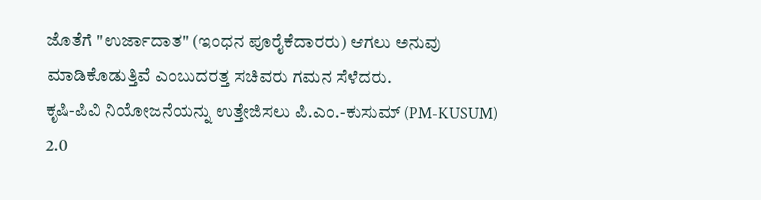ಜೊತೆಗೆ "ಉರ್ಜಾದಾತ" (ಇಂಧನ ಪೂರೈಕೆದಾರರು) ಆಗಲು ಅನುವು ಮಾಡಿಕೊಡುತ್ತಿವೆ ಎಂಬುದರತ್ತ ಸಚಿವರು ಗಮನ ಸೆಳೆದರು.
ಕೃಷಿ-ಪಿವಿ ನಿಯೋಜನೆಯನ್ನು ಉತ್ತೇಜಿಸಲು ಪಿ.ಎಂ.-ಕುಸುಮ್ (PM-KUSUM) 2.0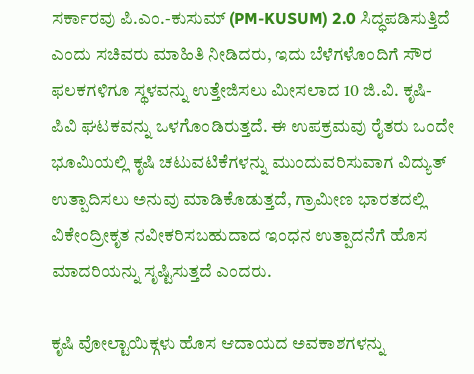ಸರ್ಕಾರವು ಪಿ.ಎಂ.-ಕುಸುಮ್ (PM-KUSUM) 2.0 ಸಿದ್ಧಪಡಿಸುತ್ತಿದೆ ಎಂದು ಸಚಿವರು ಮಾಹಿತಿ ನೀಡಿದರು, ಇದು ಬೆಳೆಗಳೊಂದಿಗೆ ಸೌರ ಫಲಕಗಳಿಗೂ ಸ್ಥಳವನ್ನು ಉತ್ತೇಜಿಸಲು ಮೀಸಲಾದ 10 ಜಿ.ವಿ. ಕೃಷಿ-ಪಿವಿ ಘಟಕವನ್ನು ಒಳಗೊಂಡಿರುತ್ತದೆ. ಈ ಉಪಕ್ರಮವು ರೈತರು ಒಂದೇ ಭೂಮಿಯಲ್ಲಿ ಕೃಷಿ ಚಟುವಟಿಕೆಗಳನ್ನು ಮುಂದುವರಿಸುವಾಗ ವಿದ್ಯುತ್ ಉತ್ಪಾದಿಸಲು ಅನುವು ಮಾಡಿಕೊಡುತ್ತದೆ, ಗ್ರಾಮೀಣ ಭಾರತದಲ್ಲಿ ವಿಕೇಂದ್ರೀಕೃತ ನವೀಕರಿಸಬಹುದಾದ ಇಂಧನ ಉತ್ಪಾದನೆಗೆ ಹೊಸ ಮಾದರಿಯನ್ನು ಸೃಷ್ಟಿಸುತ್ತದೆ ಎಂದರು.

ಕೃಷಿ ವೋಲ್ಟಾಯಿಕ್ಗಳು ಹೊಸ ಆದಾಯದ ಅವಕಾಶಗಳನ್ನು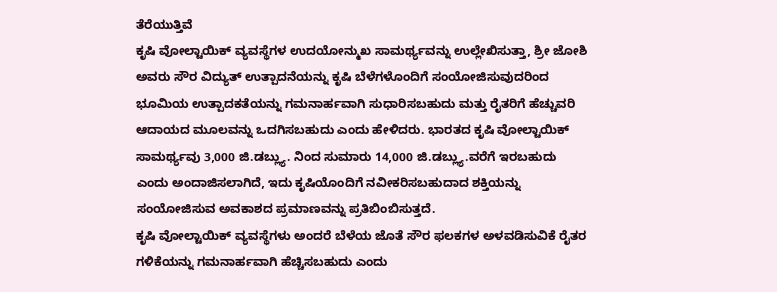ತೆರೆಯುತ್ತಿವೆ
ಕೃಷಿ ವೋಲ್ಟಾಯಿಕ್ ವ್ಯವಸ್ಥೆಗಳ ಉದಯೋನ್ಮುಖ ಸಾಮರ್ಥ್ಯವನ್ನು ಉಲ್ಲೇಖಿಸುತ್ತಾ, ಶ್ರೀ ಜೋಶಿ ಅವರು ಸೌರ ವಿದ್ಯುತ್ ಉತ್ಪಾದನೆಯನ್ನು ಕೃಷಿ ಬೆಳೆಗಳೊಂದಿಗೆ ಸಂಯೋಜಿಸುವುದರಿಂದ ಭೂಮಿಯ ಉತ್ಪಾದಕತೆಯನ್ನು ಗಮನಾರ್ಹವಾಗಿ ಸುಧಾರಿಸಬಹುದು ಮತ್ತು ರೈತರಿಗೆ ಹೆಚ್ಚುವರಿ ಆದಾಯದ ಮೂಲವನ್ನು ಒದಗಿಸಬಹುದು ಎಂದು ಹೇಳಿದರು. ಭಾರತದ ಕೃಷಿ ವೋಲ್ಟಾಯಿಕ್ ಸಾಮರ್ಥ್ಯವು 3,000 ಜಿ.ಡಬ್ಲ್ಯು. ನಿಂದ ಸುಮಾರು 14,000 ಜಿ.ಡಬ್ಲ್ಯು.ವರೆಗೆ ಇರಬಹುದು ಎಂದು ಅಂದಾಜಿಸಲಾಗಿದೆ, ಇದು ಕೃಷಿಯೊಂದಿಗೆ ನವೀಕರಿಸಬಹುದಾದ ಶಕ್ತಿಯನ್ನು ಸಂಯೋಜಿಸುವ ಅವಕಾಶದ ಪ್ರಮಾಣವನ್ನು ಪ್ರತಿಬಿಂಬಿಸುತ್ತದೆ.
ಕೃಷಿ ವೋಲ್ಟಾಯಿಕ್ ವ್ಯವಸ್ಥೆಗಳು ಅಂದರೆ ಬೆಳೆಯ ಜೊತೆ ಸೌರ ಫಲಕಗಳ ಅಳವಡಿಸುವಿಕೆ ರೈತರ ಗಳಿಕೆಯನ್ನು ಗಮನಾರ್ಹವಾಗಿ ಹೆಚ್ಚಿಸಬಹುದು ಎಂದು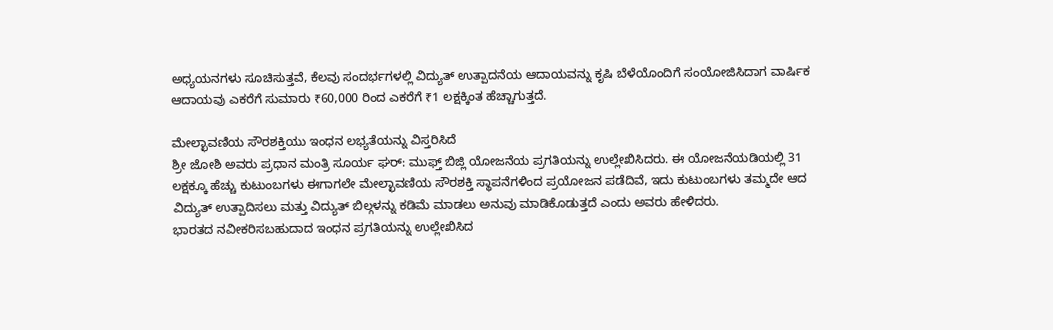ಅಧ್ಯಯನಗಳು ಸೂಚಿಸುತ್ತವೆ, ಕೆಲವು ಸಂದರ್ಭಗಳಲ್ಲಿ ವಿದ್ಯುತ್ ಉತ್ಪಾದನೆಯ ಆದಾಯವನ್ನು ಕೃಷಿ ಬೆಳೆಯೊಂದಿಗೆ ಸಂಯೋಜಿಸಿದಾಗ ವಾರ್ಷಿಕ ಆದಾಯವು ಎಕರೆಗೆ ಸುಮಾರು ₹60,000 ರಿಂದ ಎಕರೆಗೆ ₹1 ಲಕ್ಷಕ್ಕಿಂತ ಹೆಚ್ಚಾಗುತ್ತದೆ.

ಮೇಲ್ಛಾವಣಿಯ ಸೌರಶಕ್ತಿಯು ಇಂಧನ ಲಭ್ಯತೆಯನ್ನು ವಿಸ್ತರಿಸಿದೆ
ಶ್ರೀ ಜೋಶಿ ಅವರು ಪ್ರಧಾನ ಮಂತ್ರಿ ಸೂರ್ಯ ಘರ್: ಮುಫ್ತ್ ಬಿಜ್ಲಿ ಯೋಜನೆಯ ಪ್ರಗತಿಯನ್ನು ಉಲ್ಲೇಖಿಸಿದರು. ಈ ಯೋಜನೆಯಡಿಯಲ್ಲಿ 31 ಲಕ್ಷಕ್ಕೂ ಹೆಚ್ಚು ಕುಟುಂಬಗಳು ಈಗಾಗಲೇ ಮೇಲ್ಛಾವಣಿಯ ಸೌರಶಕ್ತಿ ಸ್ಥಾಪನೆಗಳಿಂದ ಪ್ರಯೋಜನ ಪಡೆದಿವೆ, ಇದು ಕುಟುಂಬಗಳು ತಮ್ಮದೇ ಆದ ವಿದ್ಯುತ್ ಉತ್ಪಾದಿಸಲು ಮತ್ತು ವಿದ್ಯುತ್ ಬಿಲ್ಗಳನ್ನು ಕಡಿಮೆ ಮಾಡಲು ಅನುವು ಮಾಡಿಕೊಡುತ್ತದೆ ಎಂದು ಅವರು ಹೇಳಿದರು.
ಭಾರತದ ನವೀಕರಿಸಬಹುದಾದ ಇಂಧನ ಪ್ರಗತಿಯನ್ನು ಉಲ್ಲೇಖಿಸಿದ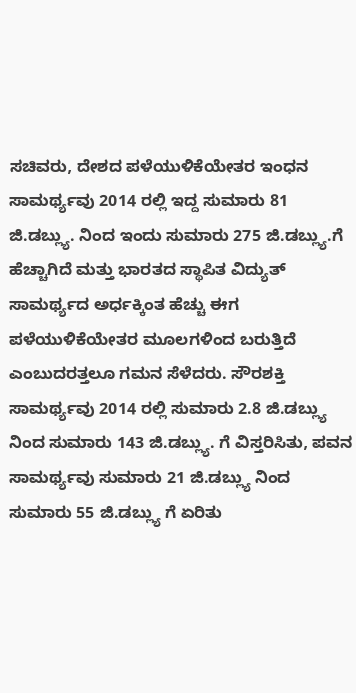ಸಚಿವರು, ದೇಶದ ಪಳೆಯುಳಿಕೆಯೇತರ ಇಂಧನ ಸಾಮರ್ಥ್ಯವು 2014 ರಲ್ಲಿ ಇದ್ದ ಸುಮಾರು 81 ಜಿ.ಡಬ್ಲ್ಯು. ನಿಂದ ಇಂದು ಸುಮಾರು 275 ಜಿ.ಡಬ್ಲ್ಯು.ಗೆ ಹೆಚ್ಚಾಗಿದೆ ಮತ್ತು ಭಾರತದ ಸ್ಥಾಪಿತ ವಿದ್ಯುತ್ ಸಾಮರ್ಥ್ಯದ ಅರ್ಧಕ್ಕಿಂತ ಹೆಚ್ಚು ಈಗ ಪಳೆಯುಳಿಕೆಯೇತರ ಮೂಲಗಳಿಂದ ಬರುತ್ತಿದೆ ಎಂಬುದರತ್ತಲೂ ಗಮನ ಸೆಳೆದರು. ಸೌರಶಕ್ತಿ ಸಾಮರ್ಥ್ಯವು 2014 ರಲ್ಲಿ ಸುಮಾರು 2.8 ಜಿ.ಡಬ್ಲ್ಯು ನಿಂದ ಸುಮಾರು 143 ಜಿ.ಡಬ್ಲ್ಯು. ಗೆ ವಿಸ್ತರಿಸಿತು, ಪವನ ಸಾಮರ್ಥ್ಯವು ಸುಮಾರು 21 ಜಿ.ಡಬ್ಲ್ಯು ನಿಂದ ಸುಮಾರು 55 ಜಿ.ಡಬ್ಲ್ಯು ಗೆ ಏರಿತು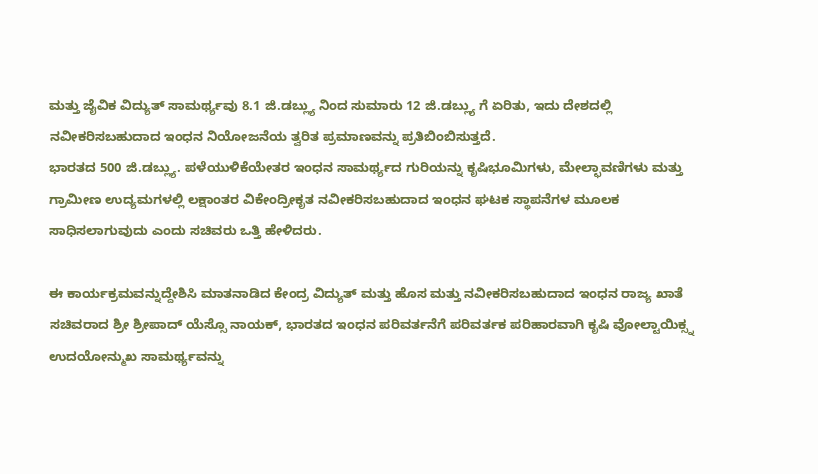ಮತ್ತು ಜೈವಿಕ ವಿದ್ಯುತ್ ಸಾಮರ್ಥ್ಯವು 8.1 ಜಿ.ಡಬ್ಲ್ಯು ನಿಂದ ಸುಮಾರು 12 ಜಿ.ಡಬ್ಲ್ಯು ಗೆ ಏರಿತು, ಇದು ದೇಶದಲ್ಲಿ ನವೀಕರಿಸಬಹುದಾದ ಇಂಧನ ನಿಯೋಜನೆಯ ತ್ವರಿತ ಪ್ರಮಾಣವನ್ನು ಪ್ರತಿಬಿಂಬಿಸುತ್ತದೆ.
ಭಾರತದ 500 ಜಿ.ಡಬ್ಲ್ಯು. ಪಳೆಯುಳಿಕೆಯೇತರ ಇಂಧನ ಸಾಮರ್ಥ್ಯದ ಗುರಿಯನ್ನು ಕೃಷಿಭೂಮಿಗಳು, ಮೇಲ್ಛಾವಣಿಗಳು ಮತ್ತು ಗ್ರಾಮೀಣ ಉದ್ಯಮಗಳಲ್ಲಿ ಲಕ್ಷಾಂತರ ವಿಕೇಂದ್ರೀಕೃತ ನವೀಕರಿಸಬಹುದಾದ ಇಂಧನ ಘಟಕ ಸ್ಥಾಪನೆಗಳ ಮೂಲಕ ಸಾಧಿಸಲಾಗುವುದು ಎಂದು ಸಚಿವರು ಒತ್ತಿ ಹೇಳಿದರು.

ಈ ಕಾರ್ಯಕ್ರಮವನ್ನುದ್ದೇಶಿಸಿ ಮಾತನಾಡಿದ ಕೇಂದ್ರ ವಿದ್ಯುತ್ ಮತ್ತು ಹೊಸ ಮತ್ತು ನವೀಕರಿಸಬಹುದಾದ ಇಂಧನ ರಾಜ್ಯ ಖಾತೆ ಸಚಿವರಾದ ಶ್ರೀ ಶ್ರೀಪಾದ್ ಯೆಸ್ಸೊ ನಾಯಕ್, ಭಾರತದ ಇಂಧನ ಪರಿವರ್ತನೆಗೆ ಪರಿವರ್ತಕ ಪರಿಹಾರವಾಗಿ ಕೃಷಿ ವೋಲ್ಟಾಯಿಕ್ಸ್ನ ಉದಯೋನ್ಮುಖ ಸಾಮರ್ಥ್ಯವನ್ನು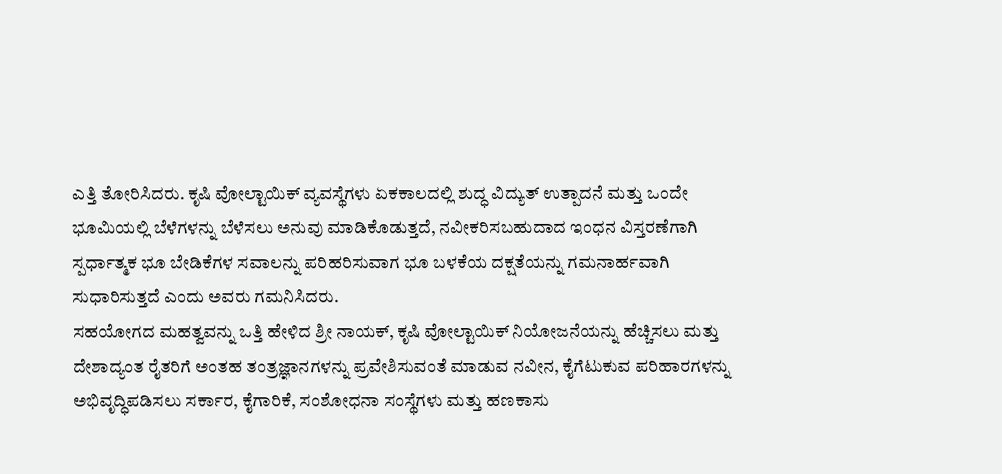ಎತ್ತಿ ತೋರಿಸಿದರು. ಕೃಷಿ ವೋಲ್ಟಾಯಿಕ್ ವ್ಯವಸ್ಥೆಗಳು ಏಕಕಾಲದಲ್ಲಿ ಶುದ್ಧ ವಿದ್ಯುತ್ ಉತ್ಪಾದನೆ ಮತ್ತು ಒಂದೇ ಭೂಮಿಯಲ್ಲಿ ಬೆಳೆಗಳನ್ನು ಬೆಳೆಸಲು ಅನುವು ಮಾಡಿಕೊಡುತ್ತದೆ, ನವೀಕರಿಸಬಹುದಾದ ಇಂಧನ ವಿಸ್ತರಣೆಗಾಗಿ ಸ್ಪರ್ಧಾತ್ಮಕ ಭೂ ಬೇಡಿಕೆಗಳ ಸವಾಲನ್ನು ಪರಿಹರಿಸುವಾಗ ಭೂ ಬಳಕೆಯ ದಕ್ಷತೆಯನ್ನು ಗಮನಾರ್ಹವಾಗಿ ಸುಧಾರಿಸುತ್ತದೆ ಎಂದು ಅವರು ಗಮನಿಸಿದರು.
ಸಹಯೋಗದ ಮಹತ್ವವನ್ನು ಒತ್ತಿ ಹೇಳಿದ ಶ್ರೀ ನಾಯಕ್, ಕೃಷಿ ವೋಲ್ಟಾಯಿಕ್ ನಿಯೋಜನೆಯನ್ನು ಹೆಚ್ಚಿಸಲು ಮತ್ತು ದೇಶಾದ್ಯಂತ ರೈತರಿಗೆ ಅಂತಹ ತಂತ್ರಜ್ಞಾನಗಳನ್ನು ಪ್ರವೇಶಿಸುವಂತೆ ಮಾಡುವ ನವೀನ, ಕೈಗೆಟುಕುವ ಪರಿಹಾರಗಳನ್ನು ಅಭಿವೃದ್ಧಿಪಡಿಸಲು ಸರ್ಕಾರ, ಕೈಗಾರಿಕೆ, ಸಂಶೋಧನಾ ಸಂಸ್ಥೆಗಳು ಮತ್ತು ಹಣಕಾಸು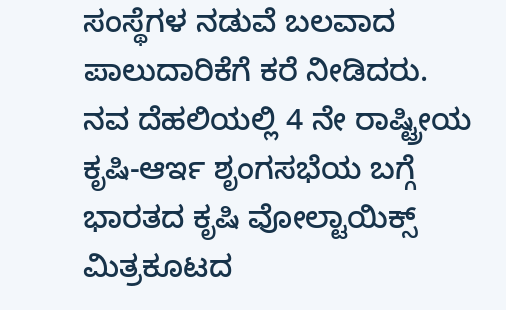ಸಂಸ್ಥೆಗಳ ನಡುವೆ ಬಲವಾದ ಪಾಲುದಾರಿಕೆಗೆ ಕರೆ ನೀಡಿದರು.
ನವ ದೆಹಲಿಯಲ್ಲಿ 4 ನೇ ರಾಷ್ಟ್ರೀಯ ಕೃಷಿ-ಆರ್ಇ ಶೃಂಗಸಭೆಯ ಬಗ್ಗೆ
ಭಾರತದ ಕೃಷಿ ವೋಲ್ಟಾಯಿಕ್ಸ್ ಮಿತ್ರಕೂಟದ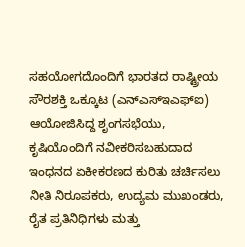ಸಹಯೋಗದೊಂದಿಗೆ ಭಾರತದ ರಾಷ್ಟ್ರೀಯ ಸೌರಶಕ್ತಿ ಒಕ್ಕೂಟ (ಎನ್ಎಸ್ಇಎಫ್ಐ) ಆಯೋಜಿಸಿದ್ದ ಶೃಂಗಸಭೆಯು, ಕೃಷಿಯೊಂದಿಗೆ ನವೀಕರಿಸಬಹುದಾದ ಇಂಧನದ ಏಕೀಕರಣದ ಕುರಿತು ಚರ್ಚಿಸಲು ನೀತಿ ನಿರೂಪಕರು, ಉದ್ಯಮ ಮುಖಂಡರು, ರೈತ ಪ್ರತಿನಿಧಿಗಳು ಮತ್ತು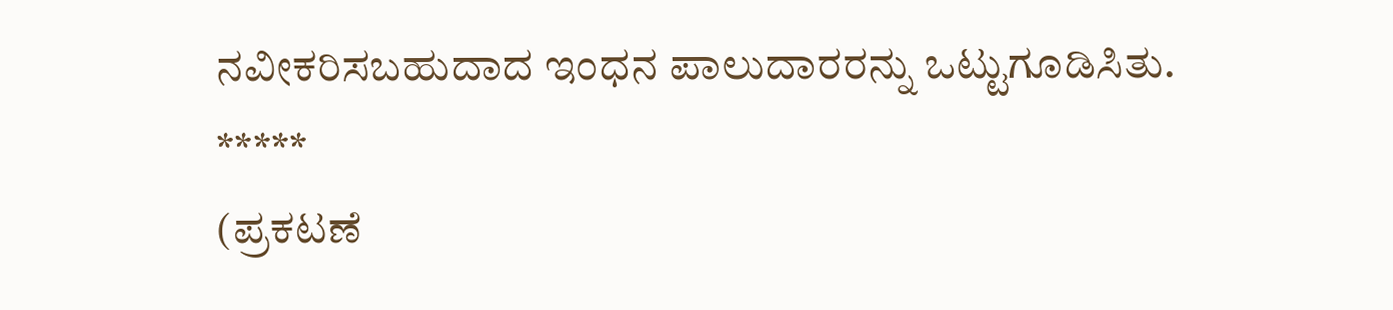ನವೀಕರಿಸಬಹುದಾದ ಇಂಧನ ಪಾಲುದಾರರನ್ನು ಒಟ್ಟುಗೂಡಿಸಿತು.
*****
(ಪ್ರಕಟಣೆ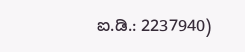ಐ.ಡಿ.: 2237940)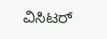ವಿಸಿಟರ್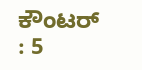ಕೌಂಟರ್ : 5